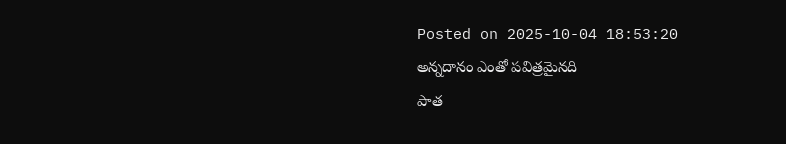Posted on 2025-10-04 18:53:20
అన్నదానం ఎంతో పవిత్రమైనది
పాత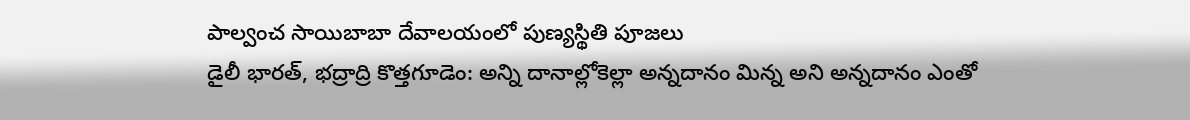పాల్వంచ సాయిబాబా దేవాలయంలో పుణ్యస్థితి పూజలు
డైలీ భారత్, భద్రాద్రి కొత్తగూడెం: అన్ని దానాల్లోకెల్లా అన్నదానం మిన్న అని అన్నదానం ఎంతో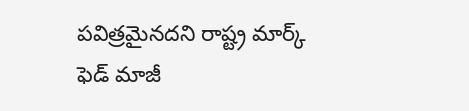పవిత్రమైనదని రాష్ట్ర మార్క్ ఫెడ్ మాజీ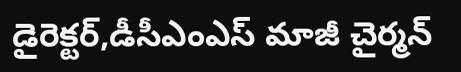డైరెక్టర్,డీసీఎంఎస్ మాజీ చైర్మన్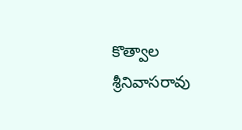కొత్వాల శ్రీనివాసరావు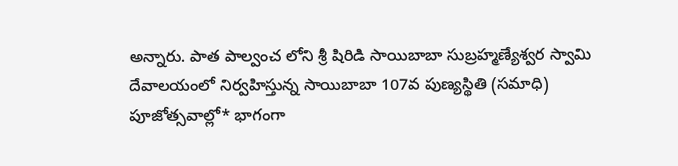అన్నారు. పాత పాల్వంచ లోని శ్రీ షిరిడి సాయిబాబా సుబ్రహ్మణ్యేశ్వర స్వామి దేవాలయంలో నిర్వహిస్తున్న సాయిబాబా 107వ పుణ్యస్థితి (సమాధి) పూజోత్సవాల్లో* భాగంగా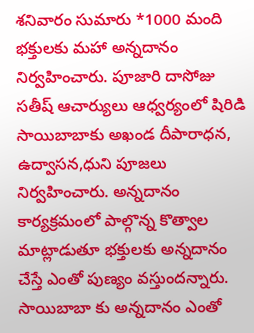శనివారం సుమారు *1000 మంది భక్తులకు మహా అన్నదానం నిర్వహించారు. పూజారి దాసోజు సతీష్ ఆచార్యులు ఆధ్వర్యంలో షిరిడి సాయిబాబాకు అఖండ దీపారాధన, ఉద్వాసన,ధుని పూజలు నిర్వహించారు. అన్నదానం కార్యక్రమంలో పాల్గొన్న కొత్వాల మాట్లాడుతూ భక్తులకు అన్నదానం చేస్తే ఎంతో పుణ్యం వస్తుందన్నారు. సాయిబాబా కు అన్నదానం ఎంతో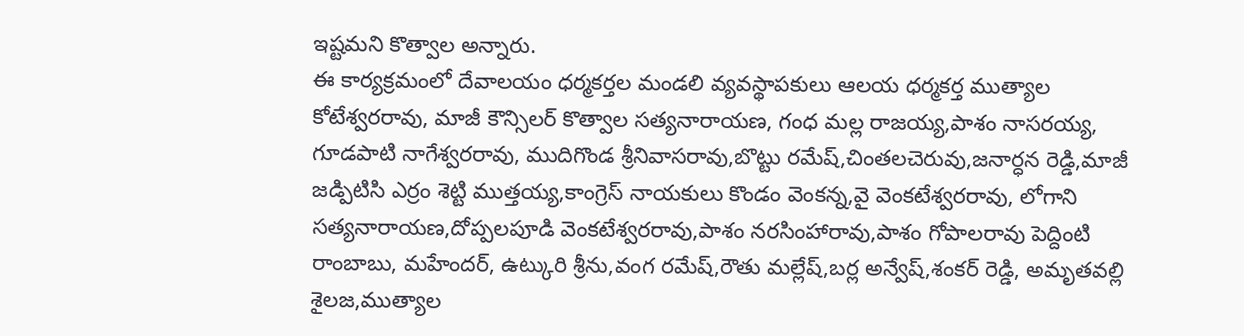ఇష్టమని కొత్వాల అన్నారు.
ఈ కార్యక్రమంలో దేవాలయం ధర్మకర్తల మండలి వ్యవస్థాపకులు ఆలయ ధర్మకర్త ముత్యాల కోటేశ్వరరావు, మాజీ కౌన్సిలర్ కొత్వాల సత్యనారాయణ, గంధ మల్ల రాజయ్య,పాశం నాసరయ్య, గూడపాటి నాగేశ్వరరావు, ముదిగొండ శ్రీనివాసరావు,బొట్టు రమేష్,చింతలచెరువు,జనార్ధన రెడ్డి,మాజీ జడ్పిటిసి ఎర్రం శెట్టి ముత్తయ్య,కాంగ్రెస్ నాయకులు కొండం వెంకన్న,వై వెంకటేశ్వరరావు, లోగాని సత్యనారాయణ,దోప్పలపూడి వెంకటేశ్వరరావు,పాశం నరసింహారావు,పాశం గోపాలరావు పెద్దింటి రాంబాబు, మహేందర్, ఉట్కురి శ్రీను,వంగ రమేష్,రౌతు మల్లేష్,బర్ల అన్వేష్,శంకర్ రెడ్డి, అమృతవల్లి శైలజ,ముత్యాల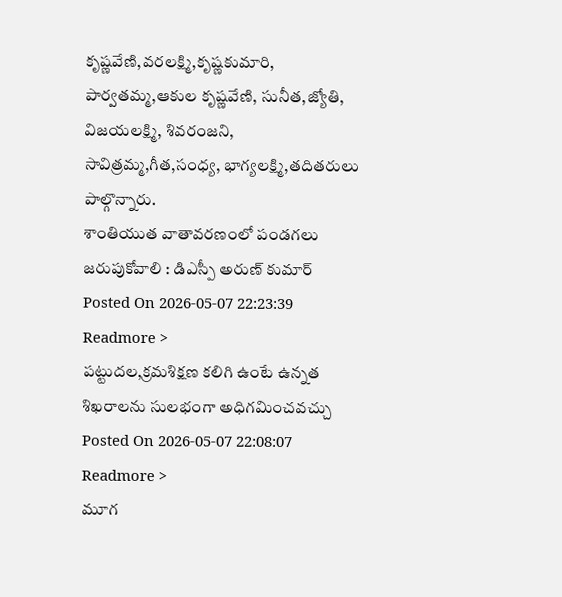కృష్ణవేణి,వరలక్ష్మి,కృష్ణకుమారి, పార్వతమ్మ,ఆకుల కృష్ణవేణి, సునీత,జ్యోతి, విజయలక్ష్మి, శివరంజని, సావిత్రమ్మ,గీత,సంధ్య, భాగ్యలక్ష్మి,తదితరులు పాల్గొన్నారు.
శాంతియుత వాతావరణంలో పండగలు జరుపుకోవాలి : డిఎస్పీ అరుణ్ కుమార్
Posted On 2026-05-07 22:23:39
Readmore >
పట్టుదల,క్రమశిక్షణ కలిగి ఉంటే ఉన్నత శిఖరాలను సులభంగా అధిగమించవచ్చు
Posted On 2026-05-07 22:08:07
Readmore >
మూగ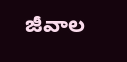జీవాల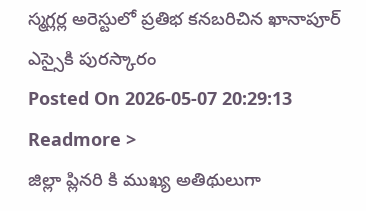స్మగ్లర్ల అరెస్టులో ప్రతిభ కనబరిచిన ఖానాపూర్ ఎస్సైకి పురస్కారం
Posted On 2026-05-07 20:29:13
Readmore >
జిల్లా ప్లినరి కి ముఖ్య అతిథులుగా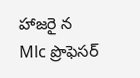హాజరై న Mlc ప్రొఫెసర్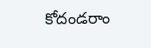కోదండరాం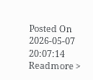Posted On 2026-05-07 20:07:14
Readmore >